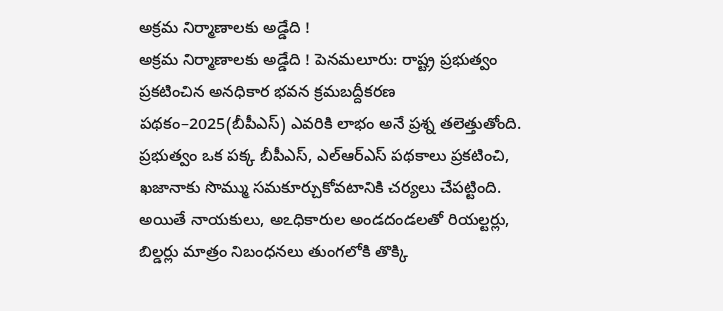అక్రమ నిర్మాణాలకు అడ్డేది !
అక్రమ నిర్మాణాలకు అడ్డేది ! పెనమలూరు: రాష్ట్ర ప్రభుత్వం ప్రకటించిన అనధికార భవన క్రమబద్దీకరణ పథకం–2025(బీపీఎస్) ఎవరికి లాభం అనే ప్రశ్న తలెత్తుతోంది. ప్రభుత్వం ఒక పక్క బీపీఎస్, ఎల్ఆర్ఎస్ పథకాలు ప్రకటించి, ఖజానాకు సొమ్ము సమకూర్చుకోవటానికి చర్యలు చేపట్టింది. అయితే నాయకులు, అఽధికారుల అండదండలతో రియల్టర్లు, బిల్డర్లు మాత్రం నిబంధనలు తుంగలోకి తొక్కి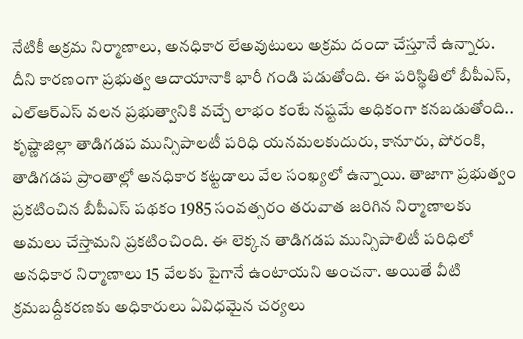నేటికీ అక్రమ నిర్మాణాలు, అనధికార లేఅవుటులు అక్రమ దందా చేస్తూనే ఉన్నారు. దీని కారణంగా ప్రభుత్వ ఆదాయానాకి భారీ గండి పడుతోంది. ఈ పరిస్థితిలో బీపీఎస్, ఎల్ఆర్ఎస్ వలన ప్రభుత్వానికి వచ్చే లాభం కంటే నష్టమే అధికంగా కనబడుతోంది..
కృష్ణాజిల్లా తాడిగడప మున్సిపాలటీ పరిధి యనమలకుదురు, కానూరు, పోరంకి, తాడిగడప ప్రాంతాల్లో అనధికార కట్టడాలు వేల సంఖ్యలో ఉన్నాయి. తాజాగా ప్రభుత్వం ప్రకటించిన బీపీఎస్ పథకం 1985 సంవత్సరం తరువాత జరిగిన నిర్మాణాలకు అమలు చేస్తామని ప్రకటించింది. ఈ లెక్కన తాడిగడప మున్సిపాలిటీ పరిధిలో అనధికార నిర్మాణాలు 15 వేలకు పైగానే ఉంటాయని అంచనా. అయితే వీటి క్రమబద్దీకరణకు అధికారులు ఏవిధమైన చర్యలు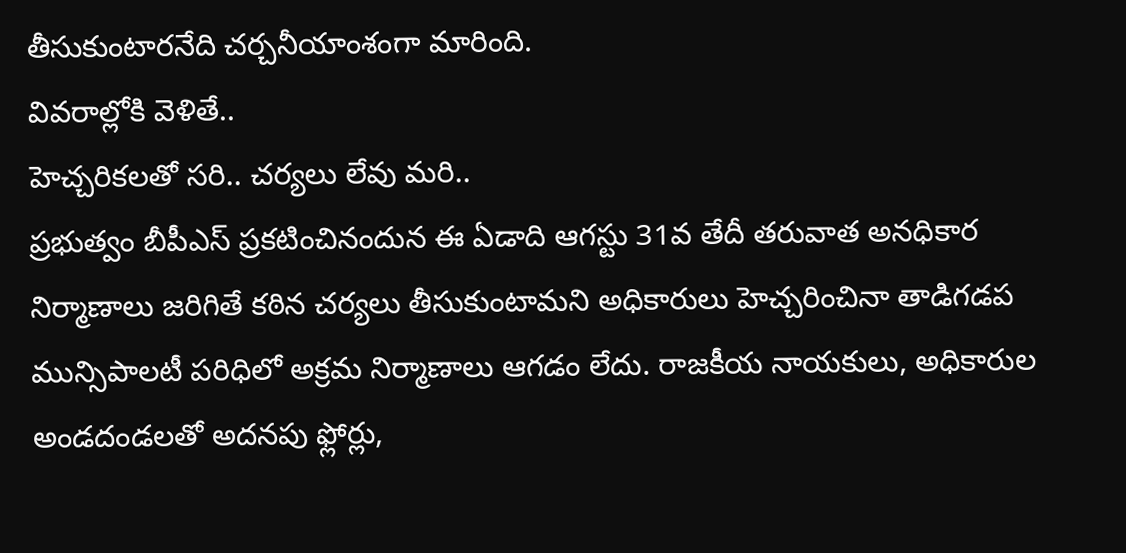తీసుకుంటారనేది చర్చనీయాంశంగా మారింది.
వివరాల్లోకి వెళితే..
హెచ్చరికలతో సరి.. చర్యలు లేవు మరి..
ప్రభుత్వం బీపీఎస్ ప్రకటించినందున ఈ ఏడాది ఆగస్టు 31వ తేదీ తరువాత అనధికార నిర్మాణాలు జరిగితే కఠిన చర్యలు తీసుకుంటామని అధికారులు హెచ్చరించినా తాడిగడప మున్సిపాలటీ పరిధిలో అక్రమ నిర్మాణాలు ఆగడం లేదు. రాజకీయ నాయకులు, అధికారుల అండదండలతో అదనపు ఫ్లోర్లు,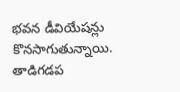భవన డీవియేషన్లు కొనసాగుతున్నాయి.
తాడిగడప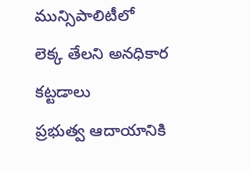మున్సిపాలిటీలో
లెక్క తేలని అనధికార కట్టడాలు
ప్రభుత్వ ఆదాయానికి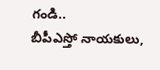గండి..
బీపీఎస్తో నాయకులు,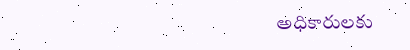అధికారులకు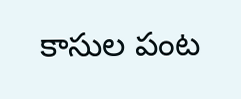కాసుల పంట